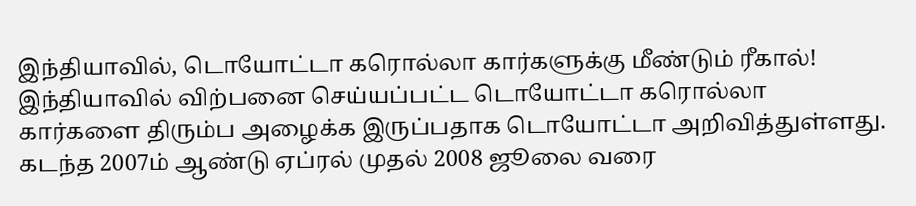இந்தியாவில், டொயோட்டா கரொல்லா கார்களுக்கு மீண்டும் ரீகால்!
இந்தியாவில் விற்பனை செய்யப்பட்ட டொயோட்டா கரொல்லா கார்களை திரும்ப அழைக்க இருப்பதாக டொயோட்டா அறிவித்துள்ளது.
கடந்த 2007ம் ஆண்டு ஏப்ரல் முதல் 2008 ஜூலை வரை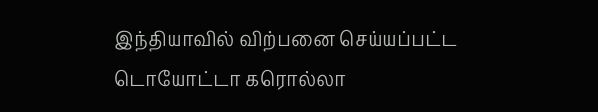இந்தியாவில் விற்பனை செய்யப்பட்ட டொயோட்டா கரொல்லா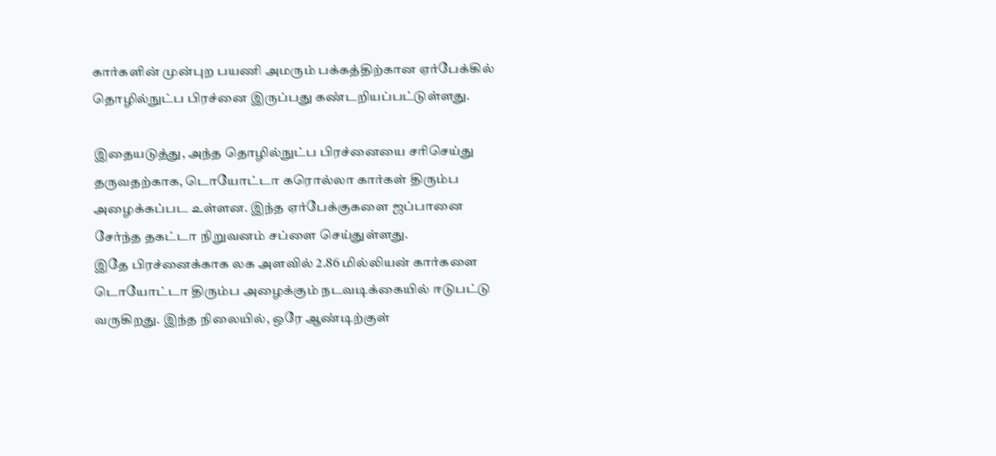கார்களின் முன்புற பயணி அமரும் பக்கத்திற்கான ஏர்பேக்கில் தொழில்நுட்ப பிரச்னை இருப்பது கண்டறியப்பட்டுள்ளது.

இதையடுத்து, அந்த தொழில்நுட்ப பிரச்னையை சரிசெய்து தருவதற்காக, டொயோட்டா கரொல்லா கார்கள் திரும்ப அழைக்கப்பட உள்ளன. இந்த ஏர்பேக்குகளை ஜப்பானை சேர்ந்த தகட்டா நிறுவனம் சப்ளை செய்துள்ளது.
இதே பிரச்னைக்காக லக அளவில் 2.86 மில்லியன் கார்களை டொயோட்டா திரும்ப அழைக்கும் நடவடிக்கையில் ஈடுபட்டு வருகிறது. இந்த நிலையில், ஒரே ஆண்டிற்குள்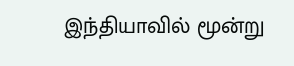இந்தியாவில் மூன்று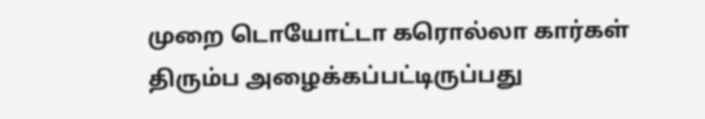முறை டொயோட்டா கரொல்லா கார்கள் திரும்ப அழைக்கப்பட்டிருப்பது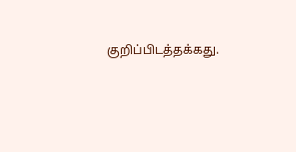குறிப்பிடத்தக்கது.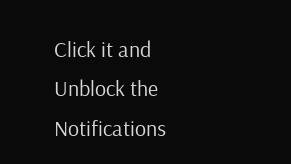Click it and Unblock the Notifications